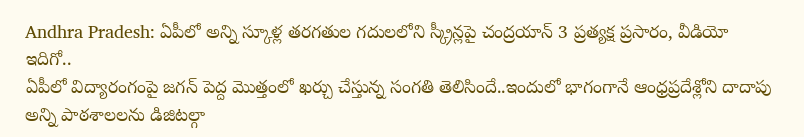Andhra Pradesh: ఏపీలో అన్ని స్కూళ్ల తరగతుల గదులలోని స్క్రీన్లపై చంద్రయాన్ 3 ప్రత్యక్ష ప్రసారం, వీడియో ఇదిగో..
ఏపీలో విద్యారంగంపై జగన్ పెద్ద మొత్తంలో ఖర్చు చేస్తున్న సంగతి తెలిసిందే..ఇందులో భాగంగానే ఆంధ్రప్రదేశ్లోని దాదాపు అన్ని పాఠశాలలను డిజిటల్గా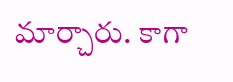మార్చారు. కాగా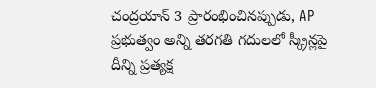చంద్రయాన్ 3 ప్రారంభించినప్పుడు, AP ప్రభుత్వం అన్ని తరగతి గదులలో స్క్రీన్లపై దీన్ని ప్రత్యక్ష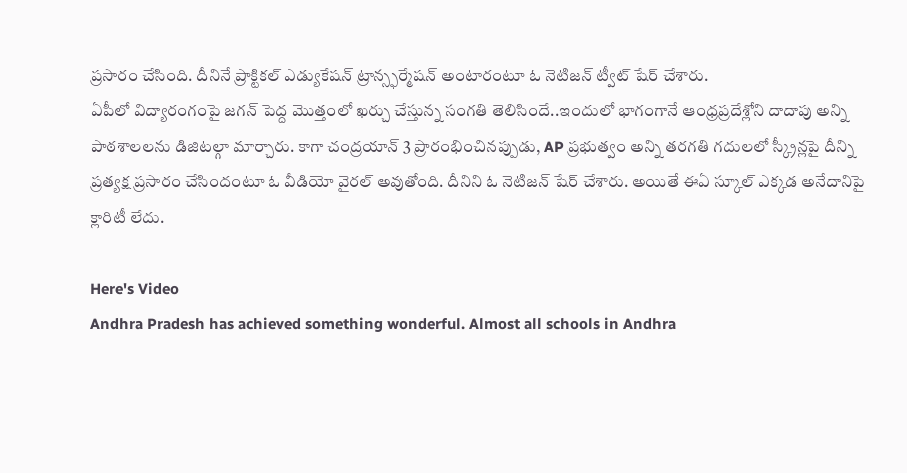ప్రసారం చేసింది. దీనినే ప్రాక్టికల్ ఎడ్యుకేషన్ ట్రాన్స్ఫర్మేషన్ అంటారంటూ ఓ నెటిజన్ ట్వీట్ షేర్ చేశారు.
ఏపీలో విద్యారంగంపై జగన్ పెద్ద మొత్తంలో ఖర్చు చేస్తున్న సంగతి తెలిసిందే..ఇందులో భాగంగానే ఆంధ్రప్రదేశ్లోని దాదాపు అన్ని పాఠశాలలను డిజిటల్గా మార్చారు. కాగా చంద్రయాన్ 3 ప్రారంభించినప్పుడు, AP ప్రభుత్వం అన్ని తరగతి గదులలో స్క్రీన్లపై దీన్ని ప్రత్యక్ష ప్రసారం చేసిందంటూ ఓ వీడియో వైరల్ అవుతోంది. దీనిని ఓ నెటిజన్ షేర్ చేశారు. అయితే ఈఏ స్కూల్ ఎక్కడ అనేదానిపై క్లారిటీ లేదు.

Here's Video
Andhra Pradesh has achieved something wonderful. Almost all schools in Andhra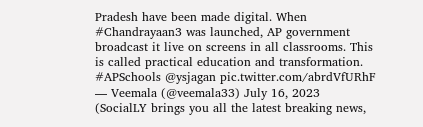Pradesh have been made digital. When #Chandrayaan3 was launched, AP government broadcast it live on screens in all classrooms. This is called practical education and transformation. #APSchools @ysjagan pic.twitter.com/abrdVfURhF
— Veemala (@veemala33) July 16, 2023
(SocialLY brings you all the latest breaking news,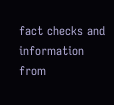fact checks and information from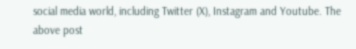social media world, including Twitter (X), Instagram and Youtube. The above post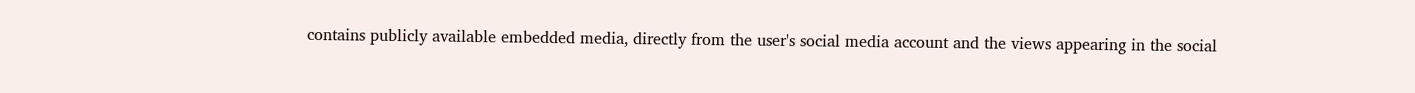contains publicly available embedded media, directly from the user's social media account and the views appearing in the social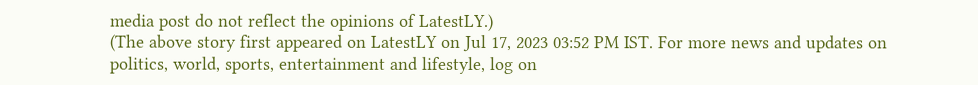media post do not reflect the opinions of LatestLY.)
(The above story first appeared on LatestLY on Jul 17, 2023 03:52 PM IST. For more news and updates on politics, world, sports, entertainment and lifestyle, log on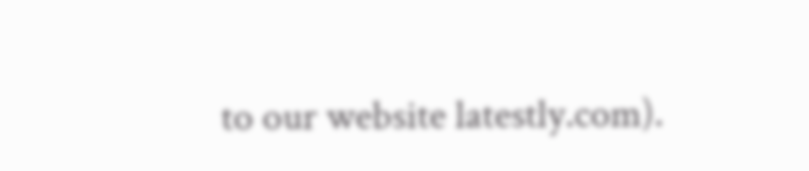to our website latestly.com).